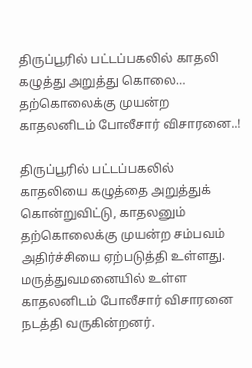திருப்பூரில் பட்டப்பகலில் காதலி கழுத்து அறுத்து கொலை… தற்கொலைக்கு முயன்ற காதலனிடம் போலீசார் விசாரனை..!

திருப்பூரில் பட்டப்பகலில் காதலியை கழுத்தை அறுத்துக் கொன்றுவிட்டு, காதலனும் தற்கொலைக்கு முயன்ற சம்பவம் அதிர்ச்சியை ஏற்படுத்தி உள்ளது. மருத்துவமனையில் உள்ள காதலனிடம் போலீசார் விசாரனை நடத்தி வருகின்றனர்.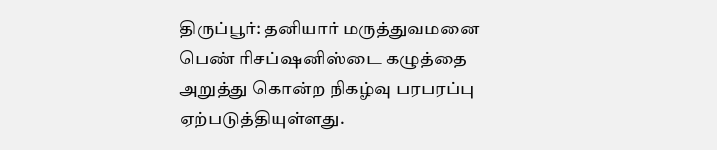திருப்பூர்: தனியார் மருத்துவமனை பெண் ரிசப்ஷனிஸ்டை கழுத்தை அறுத்து கொன்ற நிகழ்வு பரபரப்பு ஏற்படுத்தியுள்ளது.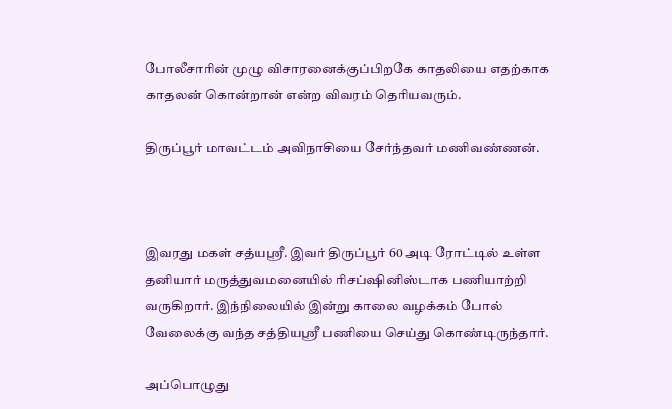போலீசாரின் முழு விசாரனைக்குப்பிறகே காதலியை எதற்காக காதலன் கொன்றான் என்ற விவரம் தெரியவரும்.

திருப்பூர் மாவட்டம் அவிநாசியை சேர்ந்தவர் மணிவண்ணன்.



இவரது மகள் சத்யஸ்ரீ. இவர் திருப்பூர் 60 அடி ரோட்டில் உள்ள தனியார் மருத்துவமனையில் ரிசப்ஷினிஸ்டாக பணியாற்றி வருகிறார். இந்நிலையில் இன்று காலை வழக்கம் போல் வேலைக்கு வந்த சத்தியஸ்ரீ பணியை செய்து கொண்டிருந்தார்.

அப்பொழுது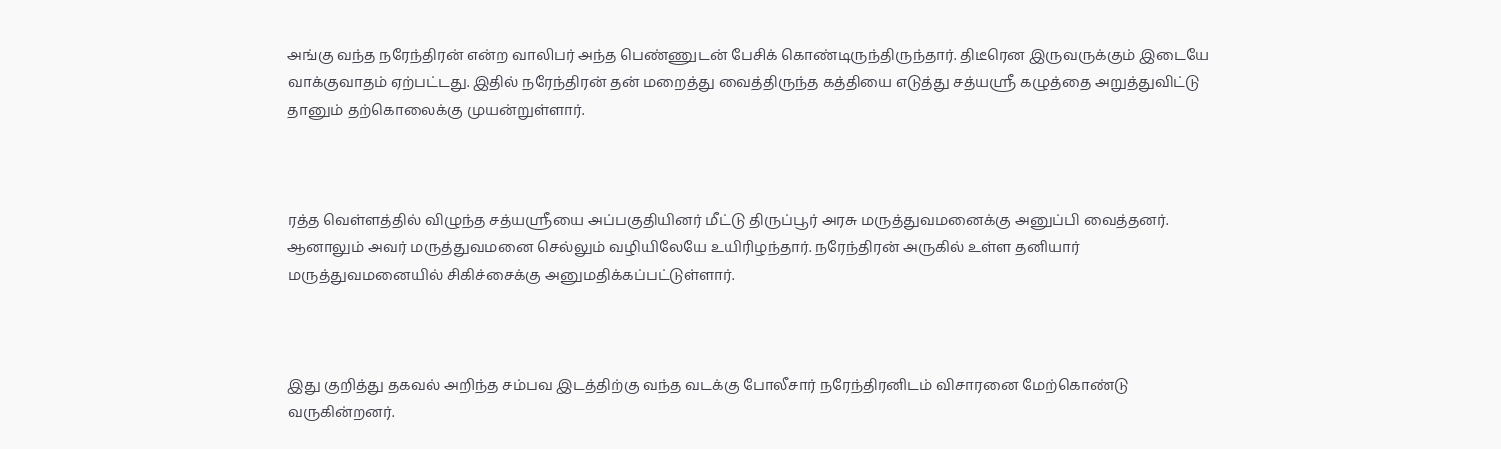அங்கு வந்த நரேந்திரன் என்ற வாலிபர் அந்த பெண்ணுடன் பேசிக் கொண்டிருந்திருந்தார். திடீரென இருவருக்கும் இடையே வாக்குவாதம் ஏற்பட்டது. இதில் நரேந்திரன் தன் மறைத்து வைத்திருந்த கத்தியை எடுத்து சத்யஸ்ரீ கழுத்தை அறுத்துவிட்டு தானும் தற்கொலைக்கு முயன்றுள்ளார்.



ரத்த வெள்ளத்தில் விழுந்த சத்யஸ்ரீயை அப்பகுதியினர் மீட்டு திருப்பூர் அரசு மருத்துவமனைக்கு அனுப்பி வைத்தனர். ஆனாலும் அவர் மருத்துவமனை செல்லும் வழியிலேயே உயிரிழந்தார். நரேந்திரன் அருகில் உள்ள தனியார் மருத்துவமனையில் சிகிச்சைக்கு அனுமதிக்கப்பட்டுள்ளார்.



இது குறித்து தகவல் அறிந்த சம்பவ இடத்திற்கு வந்த வடக்கு போலீசார் நரேந்திரனிடம் விசாரனை மேற்கொண்டு வருகின்றனர்.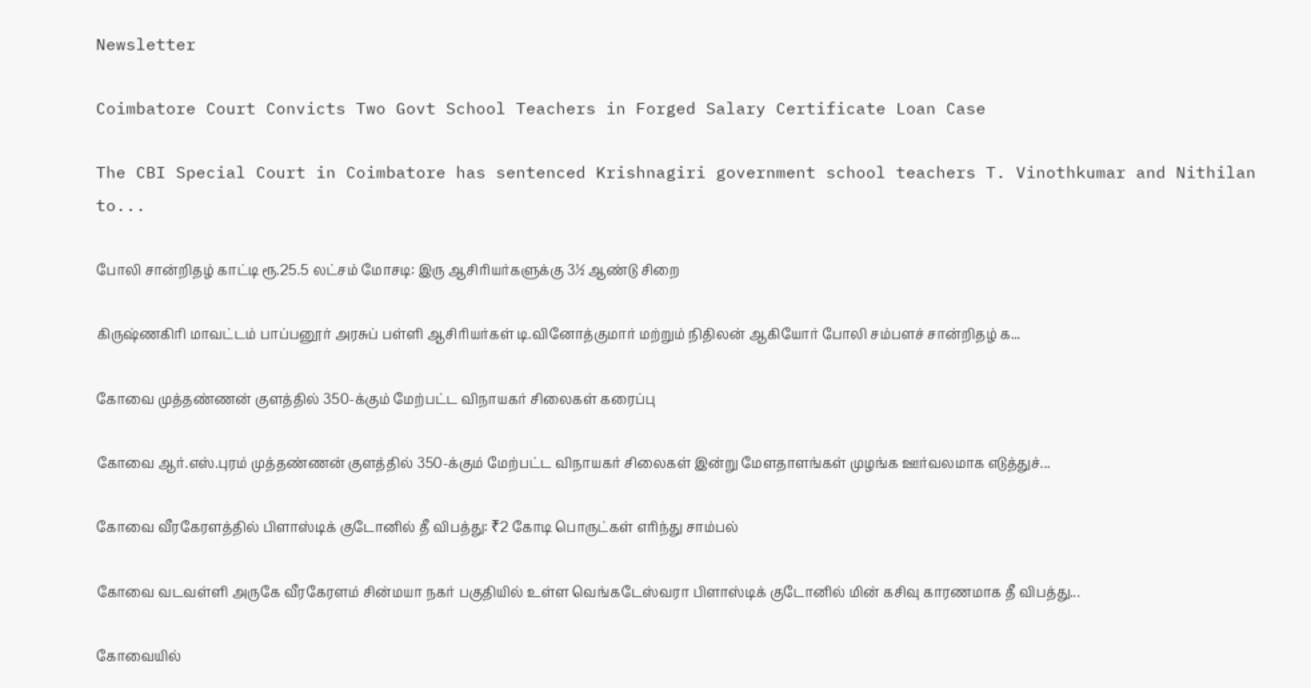Newsletter

Coimbatore Court Convicts Two Govt School Teachers in Forged Salary Certificate Loan Case

The CBI Special Court in Coimbatore has sentenced Krishnagiri government school teachers T. Vinothkumar and Nithilan to...

போலி சான்றிதழ் காட்டி ரூ.25.5 லட்சம் மோசடி: இரு ஆசிரியர்களுக்கு 3½ ஆண்டு சிறை

கிருஷ்ணகிரி மாவட்டம் பாப்பனூர் அரசுப் பள்ளி ஆசிரியர்கள் டி.வினோத்குமார் மற்றும் நிதிலன் ஆகியோர் போலி சம்பளச் சான்றிதழ் க...

கோவை முத்தண்ணன் குளத்தில் 350-க்கும் மேற்பட்ட விநாயகர் சிலைகள் கரைப்பு

கோவை ஆர்.எஸ்.புரம் முத்தண்ணன் குளத்தில் 350-க்கும் மேற்பட்ட விநாயகர் சிலைகள் இன்று மேளதாளங்கள் முழங்க ஊர்வலமாக எடுத்துச்...

கோவை வீரகேரளத்தில் பிளாஸ்டிக் குடோனில் தீ விபத்து: ₹2 கோடி பொருட்கள் எரிந்து சாம்பல்

கோவை வடவள்ளி அருகே வீரகேரளம் சின்மயா நகர் பகுதியில் உள்ள வெங்கடேஸ்வரா பிளாஸ்டிக் குடோனில் மின் கசிவு காரணமாக தீ விபத்து...

கோவையில்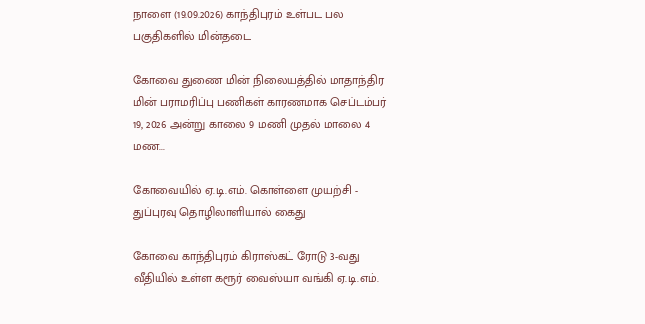நாளை (19.09.2026) காந்திபுரம் உள்பட பல பகுதிகளில் மின்தடை

கோவை துணை மின் நிலையத்தில் மாதாந்திர மின் பராமரிப்பு பணிகள் காரணமாக செப்டம்பர் 19, 2026 அன்று காலை 9 மணி முதல் மாலை 4 மண...

கோவையில் ஏ.டி.எம். கொள்ளை முயற்சி - துப்புரவு தொழிலாளியால் கைது

கோவை காந்திபுரம் கிராஸ்கட் ரோடு 3-வது வீதியில் உள்ள கரூர் வைஸ்யா வங்கி ஏ.டி.எம்.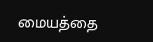மையத்தை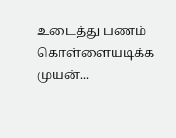உடைத்து பணம் கொள்ளையடிக்க முயன்...